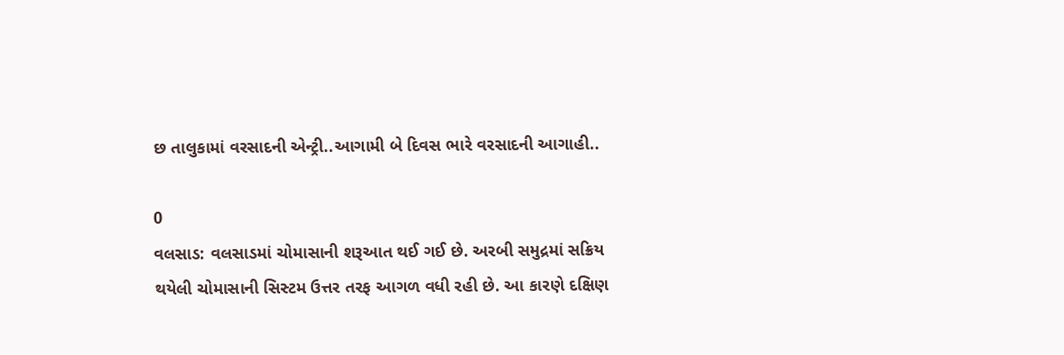છ તાલુકામાં વરસાદની એન્ટ્રી..આગામી બે દિવસ ભારે વરસાદની આગાહી..

0
વલસાડ: વલસાડમાં ચોમાસાની શરૂઆત થઈ ગઈ છે. અરબી સમુદ્રમાં સક્રિય થયેલી ચોમાસાની સિસ્ટમ ઉત્તર તરફ આગળ વધી રહી છે. આ કારણે દક્ષિણ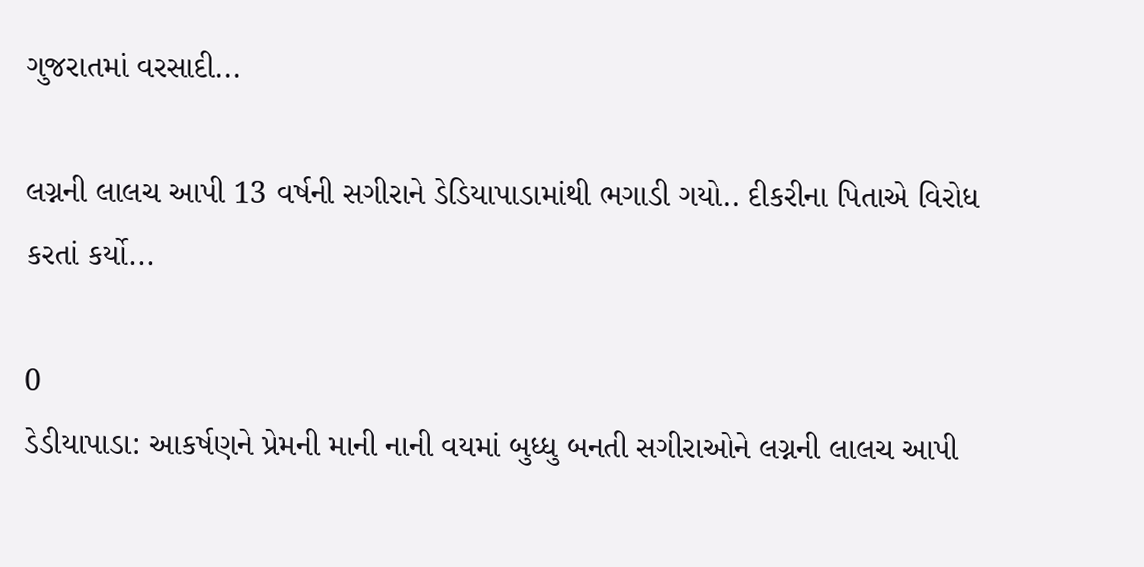ગુજરાતમાં વરસાદી...

લગ્નની લાલચ આપી 13 વર્ષની સગીરાને ડેડિયાપાડામાંથી ભગાડી ગયો.. દીકરીના પિતાએ વિરોધ કરતાં કર્યો...

0
ડેડીયાપાડા: આકર્ષણને પ્રેમની માની નાની વયમાં બુધ્ધુ બનતી સગીરાઓને લગ્નની લાલચ આપી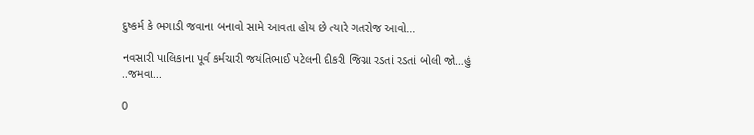દુષ્કર્મ કે ભગાડી જવાના બનાવો સામે આવતા હોય છે ત્યારે ગતરોજ આવો...

નવસારી પાલિકાના પૂર્વ કર્મચારી જયંતિભાઈ પટેલની દીકરી જિગ્ના રડતાં રડતાં બોલી જો…હું ..જમવા...

0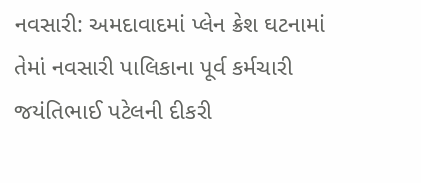નવસારી: અમદાવાદમાં પ્લેન ક્રેશ ઘટનામાં તેમાં નવસારી પાલિકાના પૂર્વ કર્મચારી જયંતિભાઈ પટેલની દીકરી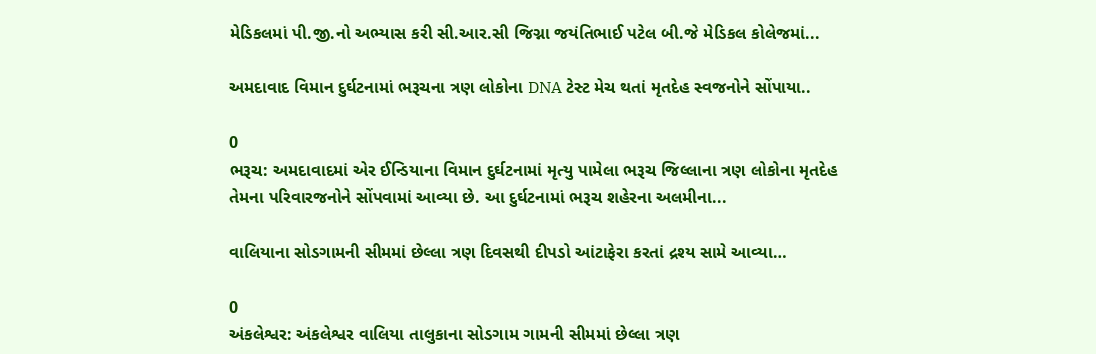મેડિકલમાં પી.જી.નો અભ્યાસ કરી સી.આર.સી જિગ્ના જયંતિભાઈ પટેલ બી.જે મેડિકલ કોલેજમાં...

અમદાવાદ વિમાન દુર્ઘટનામાં ભરૂચના ત્રણ લોકોના DNA ટેસ્ટ મેચ થતાં મૃતદેહ સ્વજનોને સોંપાયા..

0
ભરૂચ: અમદાવાદમાં એર ઈન્ડિયાના વિમાન દુર્ઘટનામાં મૃત્યુ પામેલા ભરૂચ જિલ્લાના ત્રણ લોકોના મૃતદેહ તેમના પરિવારજનોને સોંપવામાં આવ્યા છે. આ દુર્ઘટનામાં ભરૂચ શહેરના અલમીના...

વાલિયાના સોડગામની સીમમાં છેલ્લા ત્રણ દિવસથી દીપડો આંટાફેરા કરતાં દ્રશ્ય સામે આવ્યા…

0
અંકલેશ્વર: અંકલેશ્વર વાલિયા તાલુકાના સોડગામ ગામની સીમમાં છેલ્લા ત્રણ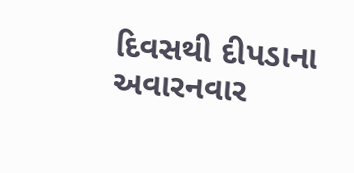દિવસથી દીપડાના અવારનવાર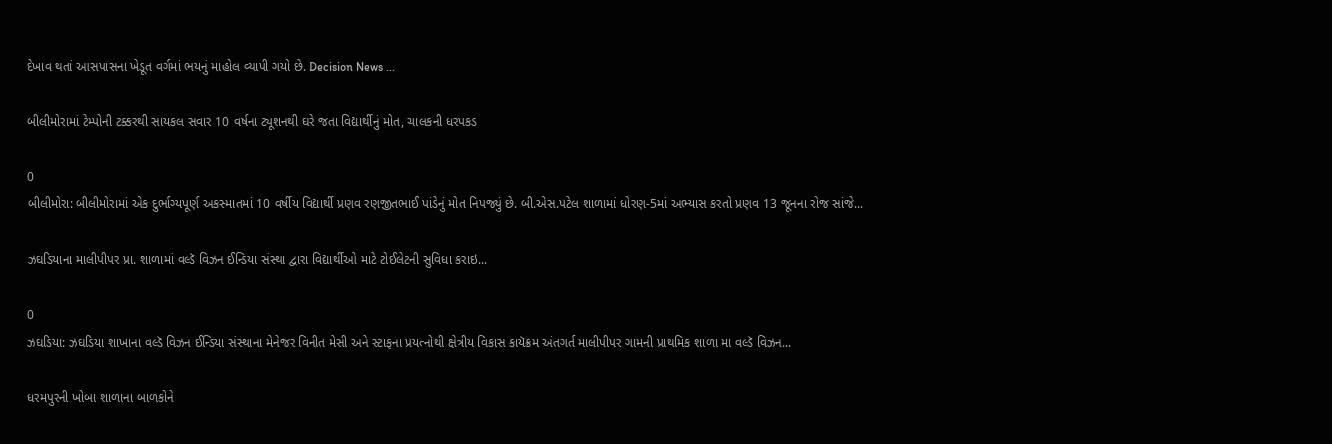દેખાવ થતાં આસપાસના ખેડૂત વર્ગમાં ભયનું માહોલ વ્યાપી ગયો છે. Decision News ...

બીલીમોરામાં ટેમ્પોની ટક્કરથી સાયકલ સવાર 10 વર્ષના ટ્યૂશનથી ઘરે જતા વિદ્યાર્થીનું મોત, ચાલકની ધરપકડ

0
બીલીમોરા: બીલીમોરામાં એક દુર્ભાગ્યપૂર્ણ અકસ્માતમાં 10 વર્ષીય વિદ્યાર્થી પ્રણવ રણજીતભાઈ પાંડેનું મોત નિપજ્યું છે. બી.એસ.પટેલ શાળામાં ધોરણ-5માં અભ્યાસ કરતો પ્રણવ 13 જૂનના રોજ સાંજે...

ઝઘડિયાના માલીપીપર પ્રા. શાળામાં વલ્ડૅ વિઝન ઈન્ડિયા સંસ્થા દ્વારા વિદ્યાર્થીઓ માટે ટોઈલેટની સુવિધા કરાઇ...

0
ઝઘડિયા: ઝઘડિયા શાખાના વલ્ડૅ વિઝન ઈન્ડિયા સંસ્થાના મેનેજર વિનીત મેસી અને સ્ટાફના પ્રયત્નોથી ક્ષેત્રીય વિકાસ કાયૅક્રમ અંતગર્ત માલીપીપર ગામની પ્રાથમિક શાળા મા વલ્ડૅ વિઝન...

ધરમપુરની ખોબા શાળાના બાળકોને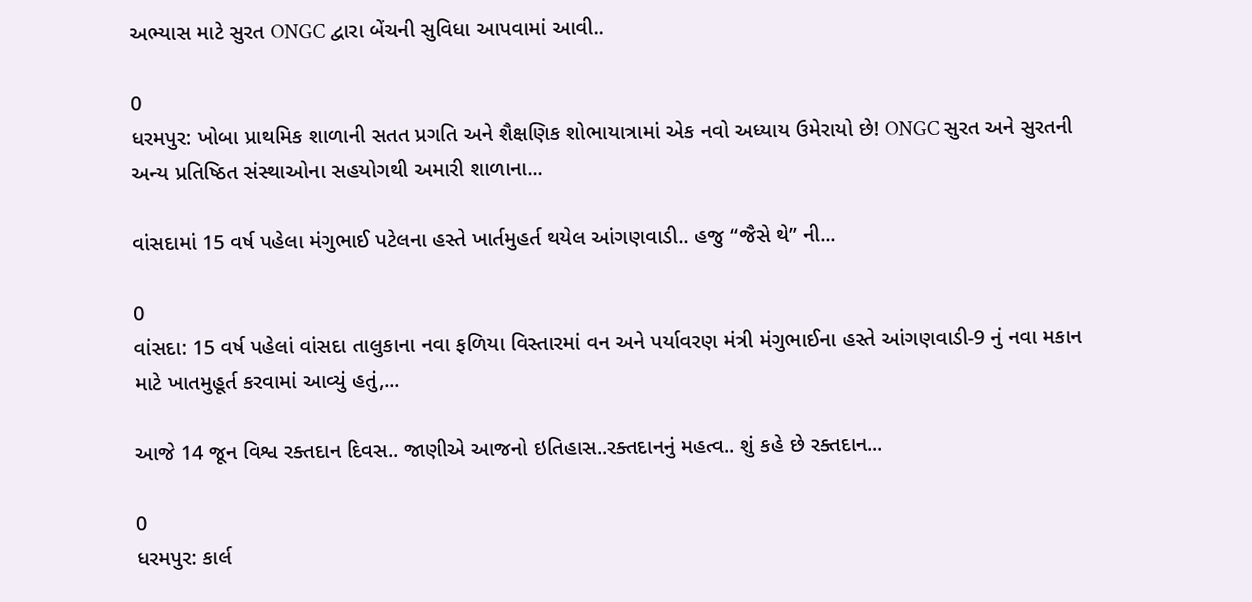અભ્યાસ માટે સુરત ONGC દ્વારા બેંચની સુવિધા આપવામાં આવી..

0
ધરમપુર: ખોબા પ્રાથમિક શાળાની સતત પ્રગતિ અને શૈક્ષણિક શોભાયાત્રામાં એક નવો અધ્યાય ઉમેરાયો છે! ONGC સુરત અને સુરતની અન્ય પ્રતિષ્ઠિત સંસ્થાઓના સહયોગથી અમારી શાળાના...

વાંસદામાં 15 વર્ષ પહેલા મંગુભાઈ પટેલના હસ્તે ખાર્તમુહર્ત થયેલ આંગણવાડી.. હજુ “જૈસે થે” ની...

0
વાંસદા: 15 વર્ષ પહેલાં વાંસદા તાલુકાના નવા ફળિયા વિસ્તારમાં વન અને પર્યાવરણ મંત્રી મંગુભાઈના હસ્તે આંગણવાડી-9 નું નવા મકાન માટે ખાતમુહૂર્ત કરવામાં આવ્યું હતું,...

આજે 14 જૂન વિશ્વ રક્તદાન દિવસ.. જાણીએ આજનો ઇતિહાસ..રક્તદાનનું મહત્વ.. શું કહે છે રક્તદાન...

0
ધરમપુર: કાર્લ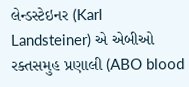લેન્ડસ્ટેઇનર (Karl Landsteiner) એ એબીઓ રક્તસમુહ પ્રણાલી (ABO blood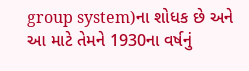group system)ના શોધક છે અને આ માટે તેમને 1930ના વર્ષનું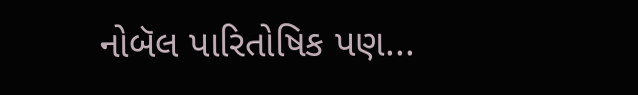નોબૅલ પારિતોષિક પણ...